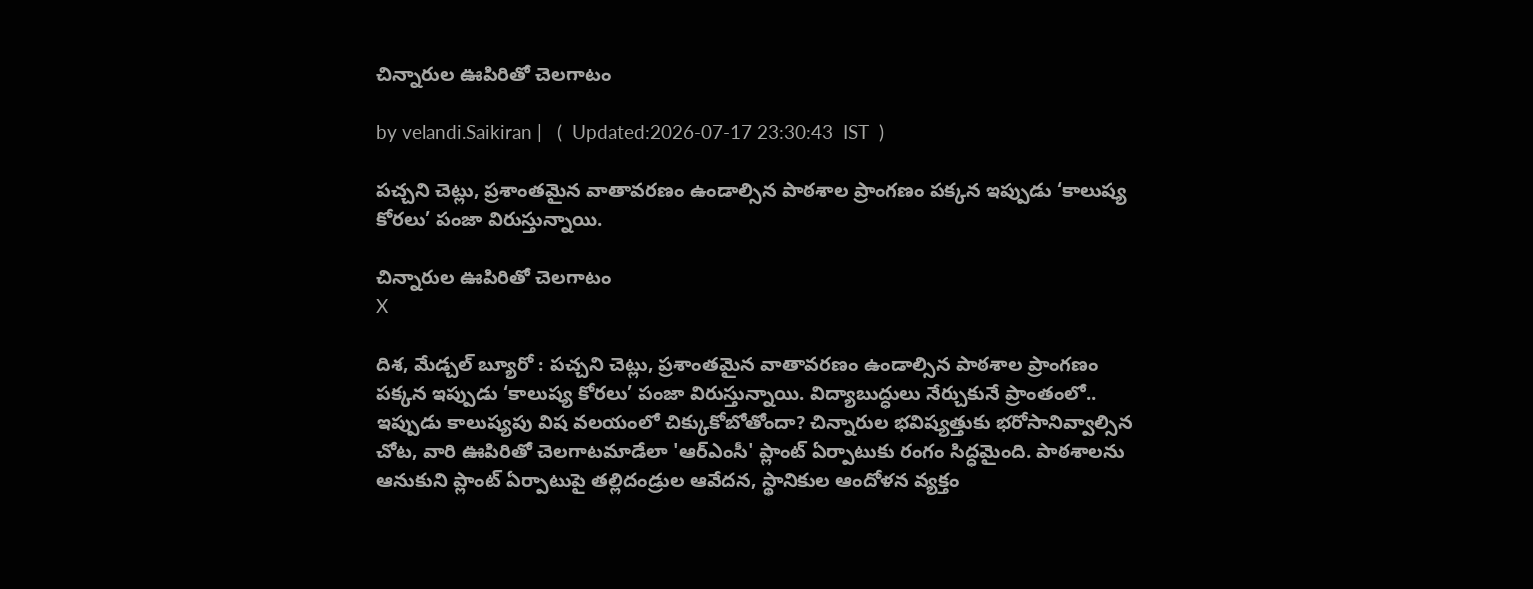చిన్నారుల ఊపిరితో చెలగాటం

by velandi.Saikiran |   (  Updated:2026-07-17 23:30:43  IST  )

పచ్చని చెట్లు, ప్రశాంతమైన వాతావరణం ఉండాల్సిన పాఠశాల ప్రాంగణం పక్కన ఇప్పుడు ‘కాలుష్య కోరలు’ పంజా విరుస్తున్నాయి.

చిన్నారుల ఊపిరితో చెలగాటం
X

దిశ, మేడ్చల్ బ్యూరో : పచ్చని చెట్లు, ప్రశాంతమైన వాతావరణం ఉండాల్సిన పాఠశాల ప్రాంగణం పక్కన ఇప్పుడు ‘కాలుష్య కోరలు’ పంజా విరుస్తున్నాయి. విద్యాబుద్ధులు నేర్చుకునే ప్రాంతంలో.. ఇప్పుడు కాలుష్యపు విష వలయంలో చిక్కుకోబోతోందా? చిన్నారుల భవిష్యత్తుకు భరోసానివ్వాల్సిన చోట, వారి ఊపిరితో చెలగాటమాడేలా 'ఆర్ఎంసీ' ప్లాంట్ ఏర్పాటుకు రంగం సిద్ధమైంది. పాఠశాలను ఆనుకుని ప్లాంట్ ఏర్పాటుపై తల్లిదండ్రుల ఆవేదన, స్థానికుల ఆందోళన వ్యక్తం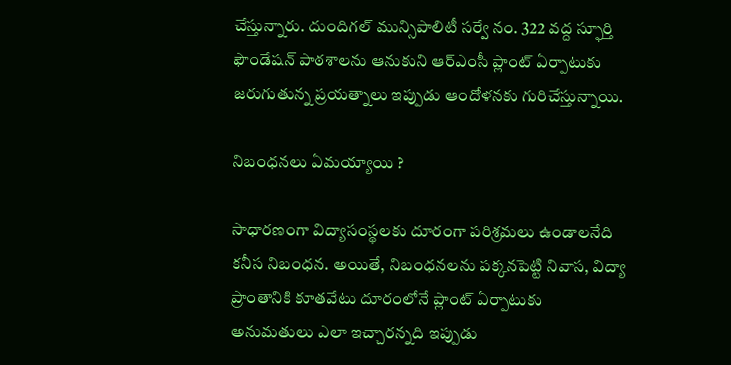చేస్తున్నారు. దుందిగల్ మున్సిపాలిటీ సర్వే నం. 322 వద్ద స్ఫూర్తి ఫౌండేషన్ పాఠశాలను ఆనుకుని ఆర్ఎంసీ ప్లాంట్ ఏర్పాటుకు జరుగుతున్న ప్రయత్నాలు ఇప్పుడు ఆందోళనకు గురిచేస్తున్నాయి.

నిబంధనలు ఏమయ్యాయి ?

సాధారణంగా విద్యాసంస్థలకు దూరంగా పరిశ్రమలు ఉండాలనేది కనీస నిబంధన. అయితే, నిబంధనలను పక్కనపెట్టి నివాస, విద్యా ప్రాంతానికి కూతవేటు దూరంలోనే ప్లాంట్ ఏర్పాటుకు అనుమతులు ఎలా ఇచ్చారన్నది ఇప్పుడు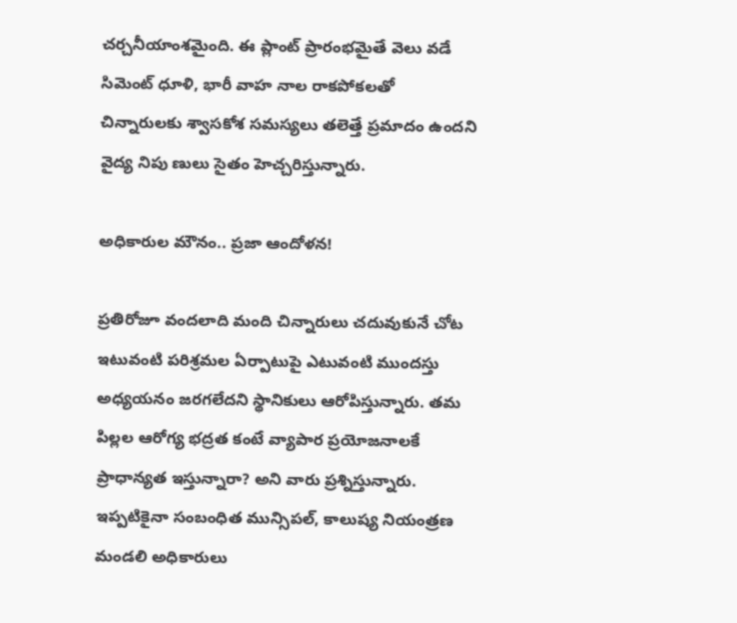చర్చనీయాంశమైంది. ఈ ప్లాంట్ ప్రారంభమైతే వెలు వడే సిమెంట్ ధూళి, భారీ వాహ నాల రాకపోకలతో చిన్నారులకు శ్వాసకోశ సమస్యలు తలెత్తే ప్రమాదం ఉందని వైద్య నిపు ణులు సైతం హెచ్చరిస్తున్నారు.

అధికారుల మౌనం.. ప్రజా ఆందోళన!

ప్రతిరోజూ వందలాది మంది చిన్నారులు చదువుకునే చోట ఇటువంటి పరిశ్రమల ఏర్పాటుపై ఎటువంటి ముందస్తు అధ్యయనం జరగలేదని స్థానికులు ఆరోపిస్తున్నారు. తమ పిల్లల ఆరోగ్య భద్రత కంటే వ్యాపార ప్రయోజనాలకే ప్రాధాన్యత ఇస్తున్నారా? అని వారు ప్రశ్నిస్తున్నారు. ఇప్పటికైనా సంబంధిత మున్సిపల్, కాలుష్య నియంత్రణ మండలి అధికారులు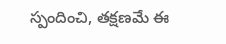స్పందించి, తక్షణమే ఈ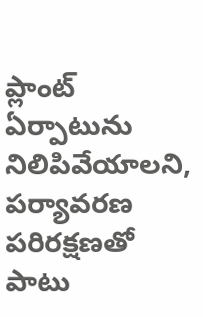ప్లాంట్ ఏర్పాటును నిలిపివేయాలని, పర్యావరణ పరిరక్షణతో పాటు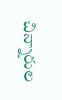చిన్నారుల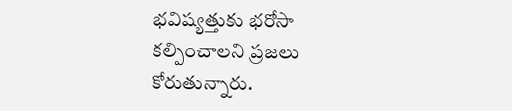భవిష్యత్తుకు భరోసా కల్పించాలని ప్రజలు కోరుతున్నారు.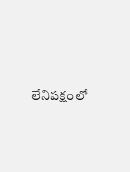లేనిపక్షంలో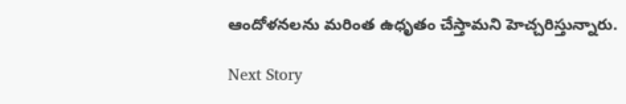ఆందోళనలను మరింత ఉధృతం చేస్తామని హెచ్చరిస్తున్నారు.

Next Story